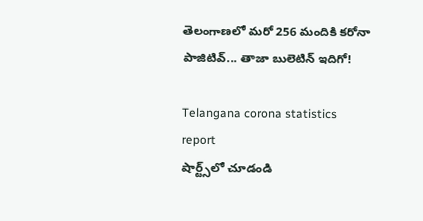తెలంగాణలో మరో 256 మందికి కరోనా పాజిటివ్... తాజా బులెటిన్ ఇదిగో!

Telangana corona statistics report
షార్ట్స్‌లో చూడండి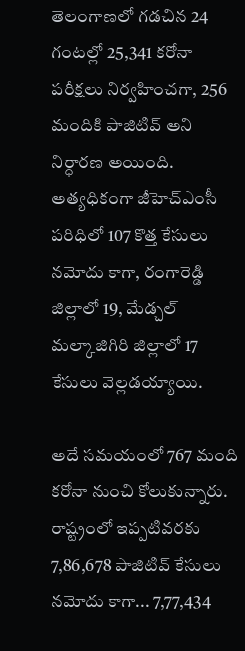తెలంగాణలో గడచిన 24 గంటల్లో 25,341 కరోనా పరీక్షలు నిర్వహించగా, 256 మందికి పాజిటివ్ అని నిర్ధారణ అయింది. అత్యధికంగా జీహెచ్ఎంసీ పరిధిలో 107 కొత్త కేసులు నమోదు కాగా, రంగారెడ్డి జిల్లాలో 19, మేడ్చల్ మల్కాజిగిరి జిల్లాలో 17 కేసులు వెల్లడయ్యాయి.

అదే సమయంలో 767 మంది కరోనా నుంచి కోలుకున్నారు. రాష్ట్రంలో ఇప్పటివరకు 7,86,678 పాజిటివ్ కేసులు నమోదు కాగా... 7,77,434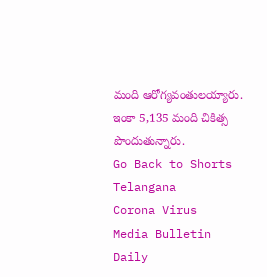మంది ఆరోగ్యవంతులయ్యారు. ఇంకా 5,135 మంది చికిత్స పొందుతున్నారు.
Go Back to Shorts
Telangana
Corona Virus
Media Bulletin
Daily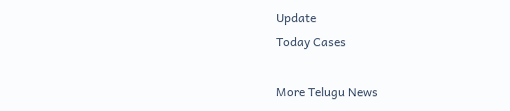Update
Today Cases

More Telugu News